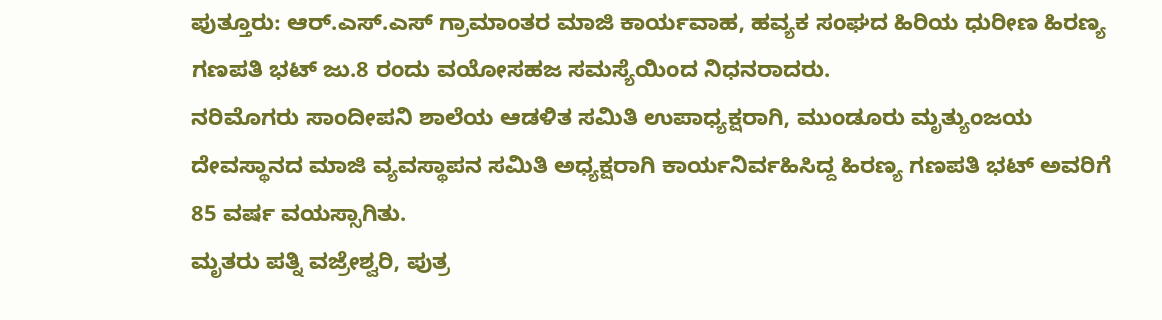ಪುತ್ತೂರು: ಆರ್.ಎಸ್.ಎಸ್ ಗ್ರಾಮಾಂತರ ಮಾಜಿ ಕಾರ್ಯವಾಹ, ಹವ್ಯಕ ಸಂಘದ ಹಿರಿಯ ಧುರೀಣ ಹಿರಣ್ಯ ಗಣಪತಿ ಭಟ್ ಜು.8 ರಂದು ವಯೋಸಹಜ ಸಮಸ್ಯೆಯಿಂದ ನಿಧನರಾದರು.
ನರಿಮೊಗರು ಸಾಂದೀಪನಿ ಶಾಲೆಯ ಆಡಳಿತ ಸಮಿತಿ ಉಪಾಧ್ಯಕ್ಷರಾಗಿ, ಮುಂಡೂರು ಮೃತ್ಯುಂಜಯ ದೇವಸ್ಥಾನದ ಮಾಜಿ ವ್ಯವಸ್ಥಾಪನ ಸಮಿತಿ ಅಧ್ಯಕ್ಷರಾಗಿ ಕಾರ್ಯನಿರ್ವಹಿಸಿದ್ದ ಹಿರಣ್ಯ ಗಣಪತಿ ಭಟ್ ಅವರಿಗೆ 85 ವರ್ಷ ವಯಸ್ಸಾಗಿತು.
ಮೃತರು ಪತ್ನಿ ವಜ್ರೇಶ್ವರಿ, ಪುತ್ರ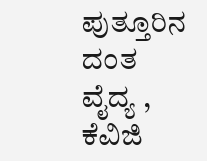ಪುತ್ತೂರಿನ ದಂತ ವೈದ್ಯ , ಕೆವಿಜಿ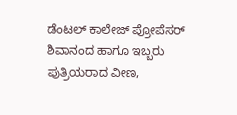ಡೆಂಟಲ್ ಕಾಲೇಜ್ ಪ್ರೋಪೆಸರ್ ಶಿವಾನಂದ ಹಾಗೂ ಇಬ್ಬರು ಪುತ್ರಿಯರಾದ ವೀಣ,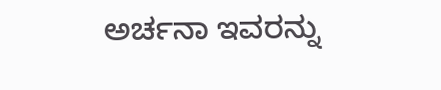ಅರ್ಚನಾ ಇವರನ್ನು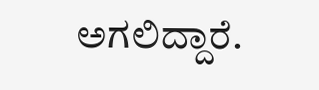ಅಗಲಿದ್ದಾರೆ.